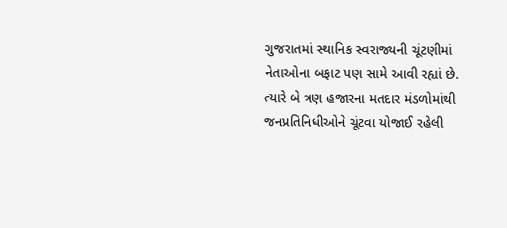ગુજરાતમાં સ્થાનિક સ્વરાજ્યની ચૂંટણીમાં નેતાઓના બફાટ પણ સામે આવી રહ્યાં છે. ત્યારે બે ત્રણ હજારના મતદાર મંડળોમાંથી જનપ્રતિનિધીઓને ચૂંટવા યોજાઈ રહેલી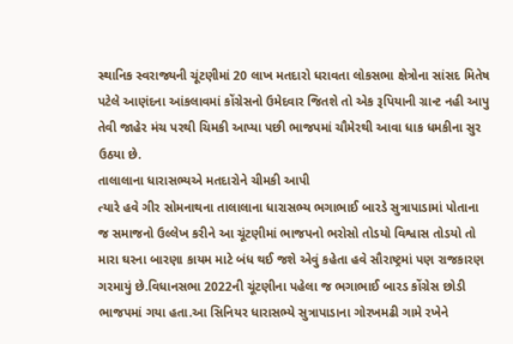સ્થાનિક સ્વરાજ્યની ચૂંટણીમાં 20 લાખ મતદારો ધરાવતા લોકસભા ક્ષેત્રોના સાંસદ મિતેષ પટેલે આણંદના આંકલાવમાં કોંગ્રેસનો ઉમેદવાર જિતશે તો એક રૂપિયાની ગ્રાન્ટ નહી આપુ તેવી જાહેર મંચ પરથી ચિમકી આપ્યા પછી ભાજપમાં ચૌમેરથી આવા ધાક ધમકીના સુર ઉઠયા છે.
તાલાલાના ધારાસભ્યએ મતદારોને ચીમકી આપી
ત્યારે હવે ગીર સોમનાથના તાલાલાના ધારાસભ્ય ભગાભાઈ બારડે સુત્રાપાડામાં પોતાના જ સમાજનો ઉલ્લેખ કરીને આ ચૂંટણીમાં ભાજપનો ભરોસો તોડયો વિશ્વાસ તોડયો તો મારા ઘરના બારણા કાયમ માટે બંધ થઈ જશે એવું કહેતા હવે સૌરાષ્ટ્રમાં પણ રાજકારણ ગરમાયું છે.વિધાનસભા 2022ની ચૂંટણીના પહેલા જ ભગાભાઈ બારડ કોંગ્રેસ છોડી ભાજપમાં ગયા હતા.આ સિનિયર ધારાસભ્યે સુત્રાપાડાના ગોરખમઢી ગામે રખેને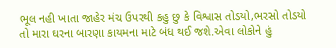ભૂલ નહી ખાતા જાહેર મંચ ઉપરથી કહુ છુ કે વિશ્વાસ તોડયો,ભરસો તોડયો તો મારા ઘરના બારણા કાયમના માટે બંધ થઈ જશે.એવા લોકોને હું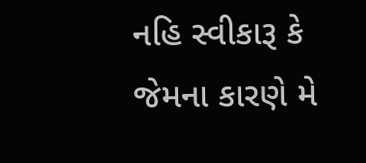નહિ સ્વીકારૂ કે જેમના કારણે મે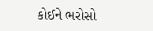કોઈને ભરોસો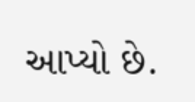આપ્યો છે.